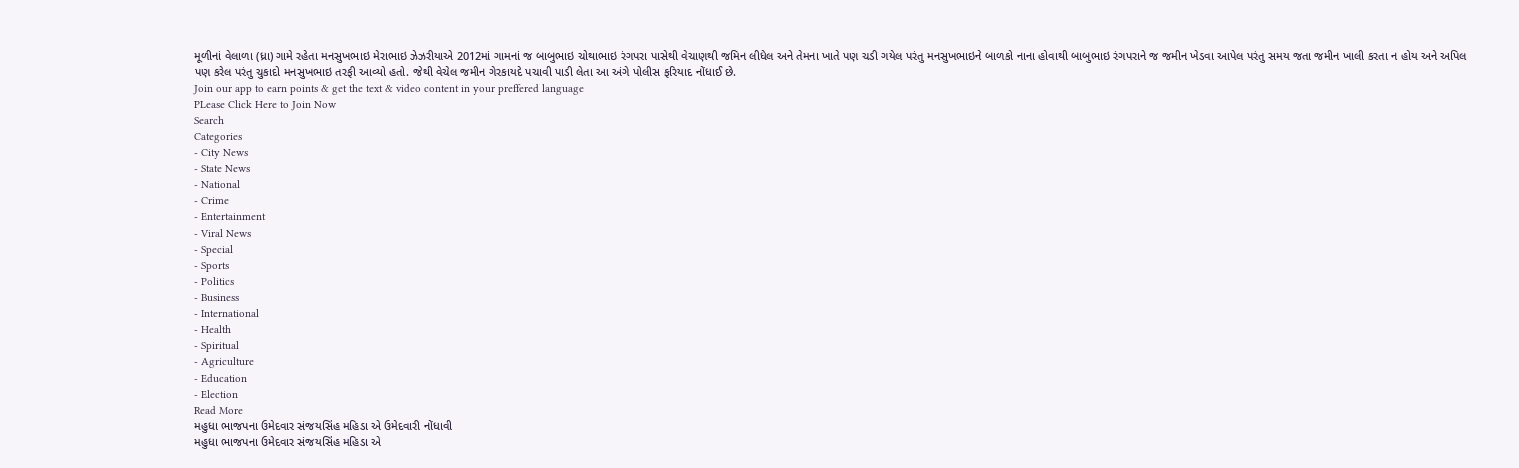મૂળીનાં વેલાળા (ધ્રા) ગામે રહેતા મનસુખભાઇ મેરાભાઇ ઝેઝરીયાએ 2012માં ગામનાં જ બાબુભાઇ ચોથાભાઇ રંગપરા પાસેથી વેચાણથી જમિન લીધેલ અને તેમના ખાતે પણ ચડી ગયેલ પરંતુ મનસુખભાઇને બાળકો નાના હોવાથી બાબુભાઇ રંગપરાને જ જમીન ખેડવા આપેલ પરંતુ સમય જતા જમીન ખાલી કરતા ન હોય અને અપિલ પણ કરેલ પરંતુ ચુકાદો મનસુખભાઇ તરફી આવ્યો હતો. જેથી વેચેલ જમીન ગેરકાયદે પચાવી પાડી લેતા આ અંગે પોલીસ ફરિયાદ નોંધાઈ છે.
Join our app to earn points & get the text & video content in your preffered language
PLease Click Here to Join Now
Search
Categories
- City News
- State News
- National
- Crime
- Entertainment
- Viral News
- Special
- Sports
- Politics
- Business
- International
- Health
- Spiritual
- Agriculture
- Education
- Election
Read More
મહુધા ભાજપના ઉમેદવાર સંજયસિંહ મહિડા એ ઉમેદવારી નોંધાવી
મહુધા ભાજપના ઉમેદવાર સંજયસિંહ મહિડા એ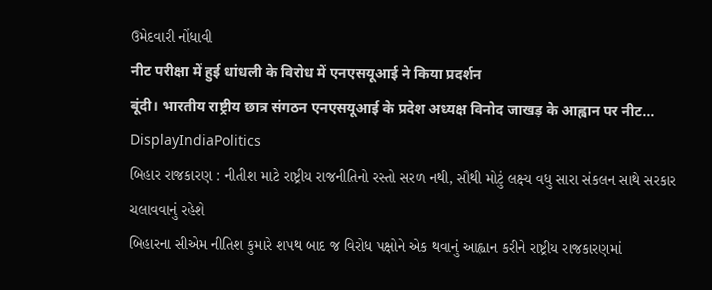ઉમેદવારી નોંધાવી
नीट परीक्षा में हुई धांधली के विरोध में एनएसयूआई ने किया प्रदर्शन
बूंदी। भारतीय राष्ट्रीय छात्र संगठन एनएसयूआई के प्रदेश अध्यक्ष विनोद जाखड़ के आह्वान पर नीट...
DisplayIndiaPolitics
બિહાર રાજકારણ : નીતીશ માટે રાષ્ટ્રીય રાજનીતિનો રસ્તો સરળ નથી, સૌથી મોટું લક્ષ્ય વધુ સારા સંકલન સાથે સરકાર ચલાવવાનું રહેશે
બિહારના સીએમ નીતિશ કુમારે શપથ બાદ જ વિરોધ પક્ષોને એક થવાનું આહ્વાન કરીને રાષ્ટ્રીય રાજકારણમાં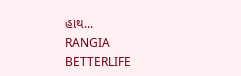હાથ...
RANGIA BETTERLIFE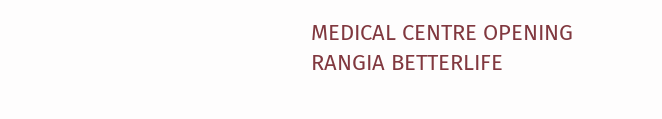MEDICAL CENTRE OPENING
RANGIA BETTERLIFE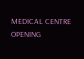MEDICAL CENTRE OPENING